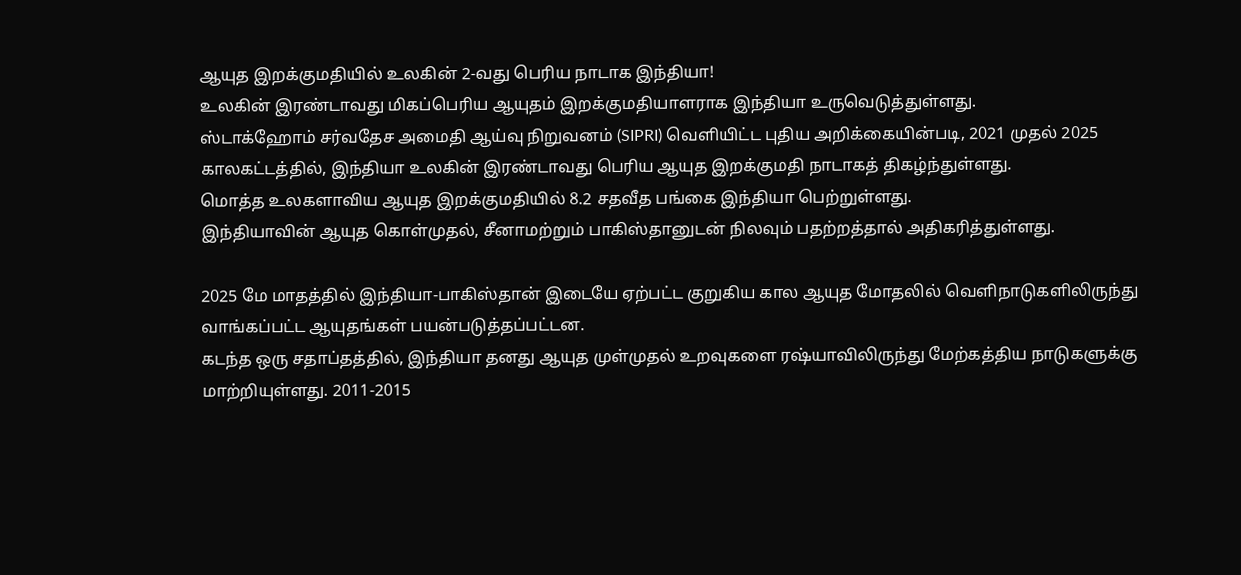ஆயுத இறக்குமதியில் உலகின் 2-வது பெரிய நாடாக இந்தியா!
உலகின் இரண்டாவது மிகப்பெரிய ஆயுதம் இறக்குமதியாளராக இந்தியா உருவெடுத்துள்ளது.
ஸ்டாக்ஹோம் சர்வதேச அமைதி ஆய்வு நிறுவனம் (SIPRI) வெளியிட்ட புதிய அறிக்கையின்படி, 2021 முதல் 2025 காலகட்டத்தில், இந்தியா உலகின் இரண்டாவது பெரிய ஆயுத இறக்குமதி நாடாகத் திகழ்ந்துள்ளது.
மொத்த உலகளாவிய ஆயுத இறக்குமதியில் 8.2 சதவீத பங்கை இந்தியா பெற்றுள்ளது.
இந்தியாவின் ஆயுத கொள்முதல், சீனாமற்றும் பாகிஸ்தானுடன் நிலவும் பதற்றத்தால் அதிகரித்துள்ளது.

2025 மே மாதத்தில் இந்தியா-பாகிஸ்தான் இடையே ஏற்பட்ட குறுகிய கால ஆயுத மோதலில் வெளிநாடுகளிலிருந்து வாங்கப்பட்ட ஆயுதங்கள் பயன்படுத்தப்பட்டன.
கடந்த ஒரு சதாப்தத்தில், இந்தியா தனது ஆயுத முள்முதல் உறவுகளை ரஷ்யாவிலிருந்து மேற்கத்திய நாடுகளுக்கு மாற்றியுள்ளது. 2011-2015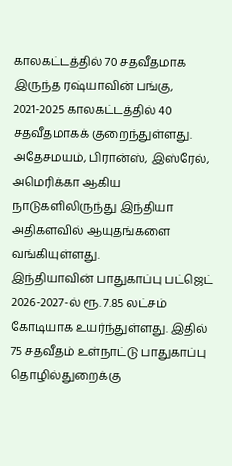காலகட்டத்தில் 70 சதவீதமாக இருந்த ரஷ்யாவின் பங்கு, 2021-2025 காலகட்டத்தில் 40 சதவீதமாகக் குறைந்துள்ளது.
அதேசமயம், பிரான்ஸ், இஸ்ரேல், அமெரிக்கா ஆகிய நாடுகளிலிருந்து இந்தியா அதிகளவில் ஆயுதங்களை வங்கியுள்ளது.
இந்தியாவின் பாதுகாப்பு பட்ஜெட் 2026-2027-ல் ரூ. 7.85 லட்சம் கோடியாக உயர்ந்துள்ளது. இதில் 75 சதவீதம் உள்நாட்டு பாதுகாப்பு தொழில்துறைக்கு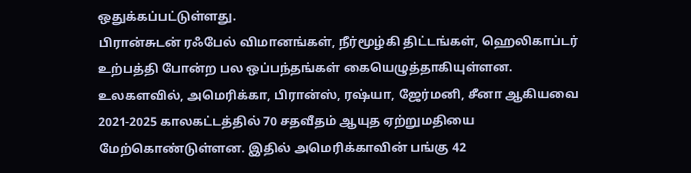ஒதுக்கப்பட்டுள்ளது.
பிரான்சுடன் ரஃபேல் விமானங்கள், நீர்மூழ்கி திட்டங்கள், ஹெலிகாப்டர் உற்பத்தி போன்ற பல ஒப்பந்தங்கள் கையெழுத்தாகியுள்ளன.
உலகளவில், அமெரிக்கா, பிரான்ஸ், ரஷ்யா, ஜேர்மனி, சீனா ஆகியவை 2021-2025 காலகட்டத்தில் 70 சதவீதம் ஆயுத ஏற்றுமதியை மேற்கொண்டுள்ளன. இதில் அமெரிக்காவின் பங்கு 42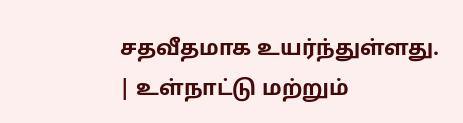சதவீதமாக உயர்ந்துள்ளது.
| உள்நாட்டு மற்றும்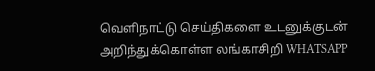வெளிநாட்டு செய்திகளை உடனுக்குடன் அறிந்துக்கொள்ள லங்காசிறி WHATSAPP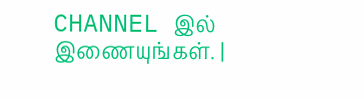CHANNEL இல் இணையுங்கள். |